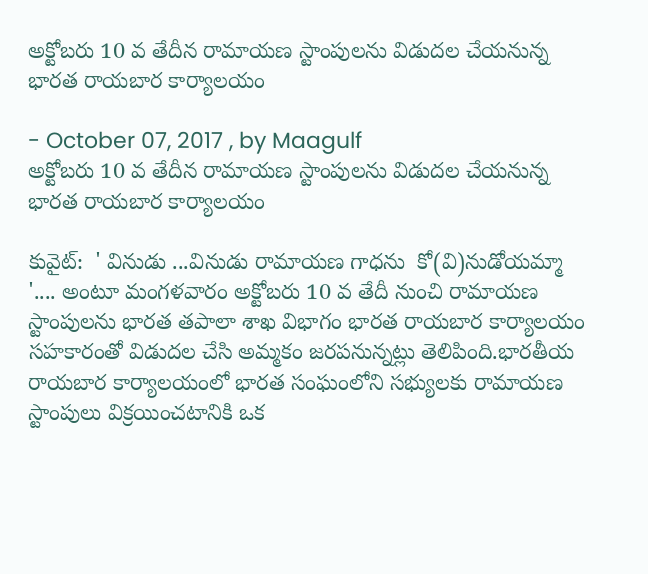అక్టోబరు 10 వ తేదీన రామాయణ స్టాంపులను విడుదల చేయనున్న భారత రాయబార కార్యాలయం

- October 07, 2017 , by Maagulf
అక్టోబరు 10 వ తేదీన రామాయణ స్టాంపులను విడుదల చేయనున్న భారత రాయబార కార్యాలయం

కువైట్:  ' వినుడు ...వినుడు రామాయణ గాధను  కో(వి)నుడోయమ్మా '.... అంటూ మంగళవారం అక్టోబరు 10 వ తేదీ నుంచి రామాయణ స్టాంపులను భారత తపాలా శాఖ విభాగం భారత రాయబార కార్యాలయం సహకారంతో విడుదల చేసి అమ్మకం జరపనున్నట్లు తెలిపింది.భారతీయ రాయబార కార్యాలయంలో భారత సంఘంలోని సభ్యులకు రామాయణ స్టాంపులు విక్రయించటానికి ఒక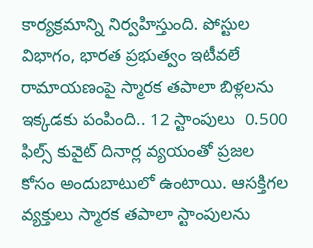కార్యక్రమాన్ని నిర్వహిస్తుంది. పోస్టుల విభాగం, భారత ప్రభుత్వం ఇటీవలే రామాయణంపై స్మారక తపాలా బిళ్లలను ఇక్కడకు పంపింది.. 12 స్టాంపులు  0.500 ఫిల్స్ కువైట్ దినార్ల వ్యయంతో ప్రజల  కోసం అందుబాటులో ఉంటాయి. ఆసక్తిగల వ్యక్తులు స్మారక తపాలా స్టాంపులను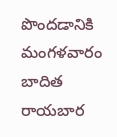పొందడానికి మంగళవారం బాదిత రాయబార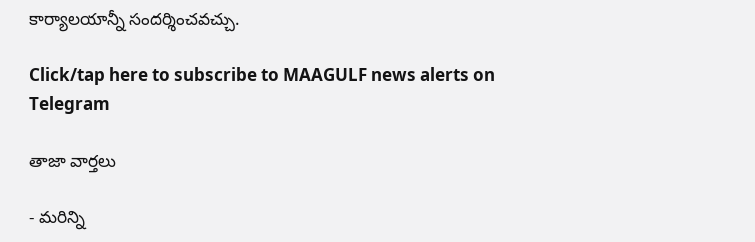కార్యాలయాన్నీ సందర్శించవచ్చు.

Click/tap here to subscribe to MAAGULF news alerts on Telegram

తాజా వార్తలు

- మరిన్ని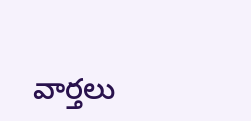వార్తలు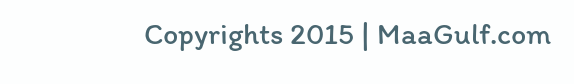Copyrights 2015 | MaaGulf.com